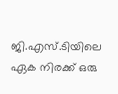ജി.എസ്.ടിയിലെ ഏക നിരക്ക് ഒരു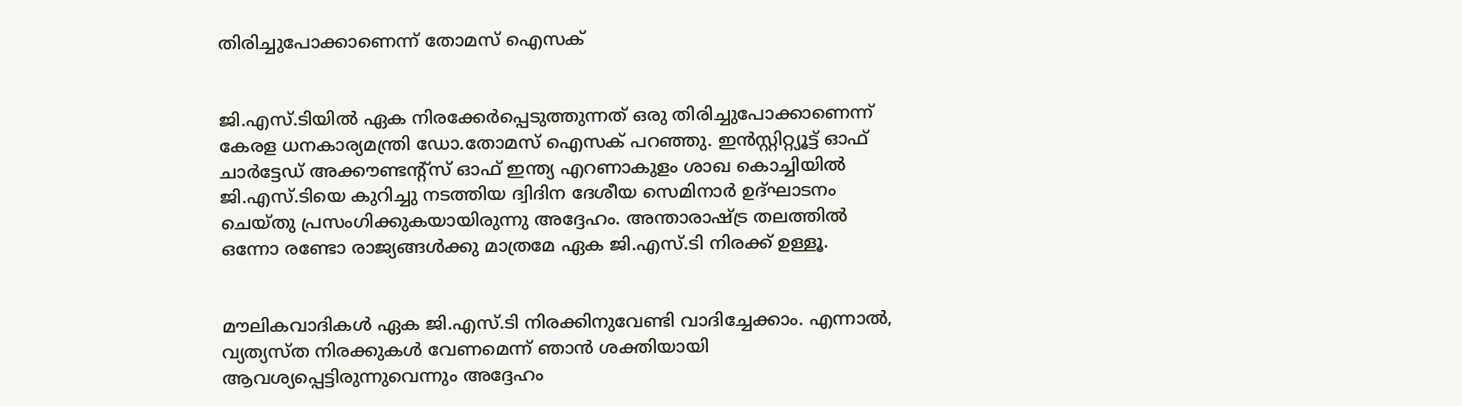തിരിച്ചുപോക്കാണെന്ന് തോമസ് ഐസക്


ജി.എസ്.ടിയില്‍ ഏക നിരക്കേര്‍പ്പെടുത്തുന്നത് ഒരു തിരിച്ചുപോക്കാണെന്ന് കേരള ധനകാര്യമന്ത്രി ഡോ.തോമസ് ഐസക് പറഞ്ഞു. ഇന്‍സ്റ്റിറ്റ്യൂട്ട് ഓഫ് ചാര്‍ട്ടേഡ് അക്കൗണ്ടന്റ്‌സ് ഓഫ് ഇന്ത്യ എറണാകുളം ശാഖ കൊച്ചിയില്‍ ജി.എസ്.ടിയെ കുറിച്ചു നടത്തിയ ദ്വിദിന ദേശീയ സെമിനാര്‍ ഉദ്ഘാടനം ചെയ്തു പ്രസംഗിക്കുകയായിരുന്നു അദ്ദേഹം. അന്താരാഷ്ട്ര തലത്തില്‍ ഒന്നോ രണ്ടോ രാജ്യങ്ങള്‍ക്കു മാത്രമേ ഏക ജി.എസ്.ടി നിരക്ക് ഉള്ളൂ.


മൗലികവാദികള്‍ ഏക ജി.എസ്.ടി നിരക്കിനുവേണ്ടി വാദിച്ചേക്കാം. എന്നാല്‍, വ്യത്യസ്ത നിരക്കുകള്‍ വേണമെന്ന് ഞാന്‍ ശക്തിയായി ആവശ്യപ്പെട്ടിരുന്നുവെന്നും അദ്ദേഹം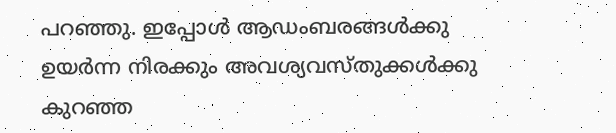പറഞ്ഞു. ഇപ്പോള്‍ ആഡംബരങ്ങള്‍ക്കു ഉയര്‍ന്ന നിരക്കും അവശ്യവസ്തുക്കള്‍ക്കു കുറഞ്ഞ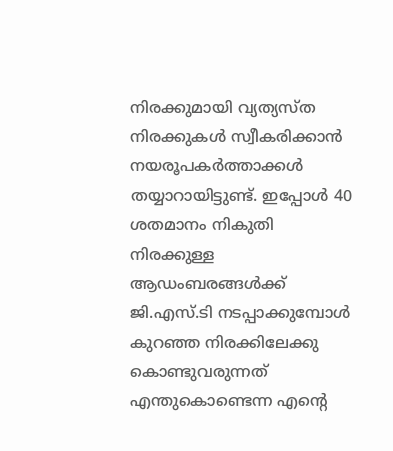നിരക്കുമായി വ്യത്യസ്ത നിരക്കുകള്‍ സ്വീകരിക്കാന്‍ നയരൂപകര്‍ത്താക്കള്‍ തയ്യാറായിട്ടുണ്ട്. ഇപ്പോള്‍ 40 ശതമാനം നികുതി നിരക്കുള്ള ആഡംബരങ്ങള്‍ക്ക് ജി.എസ്.ടി നടപ്പാക്കുമ്പോള്‍ കുറഞ്ഞ നിരക്കിലേക്കു കൊണ്ടുവരുന്നത് എന്തുകൊണ്ടെന്ന എന്റെ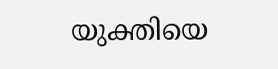യുക്തിയെ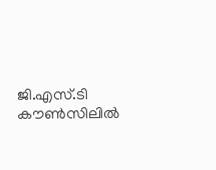ജി.എസ്.ടി കൗണ്‍സിലില്‍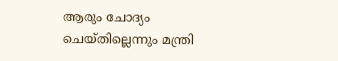ആരും ചോദ്യം ചെയ്തില്ലെന്നും മന്ത്രി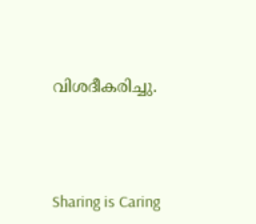വിശദീകരിച്ചു.




Sharing is Caring